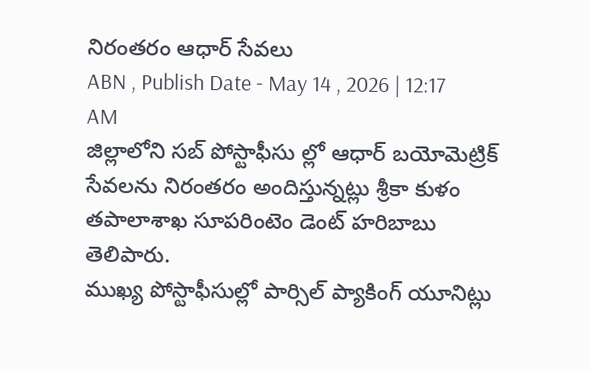నిరంతరం ఆధార్ సేవలు
ABN , Publish Date - May 14 , 2026 | 12:17 AM
జిల్లాలోని సబ్ పోస్టాఫీసు ల్లో ఆధార్ బయోమెట్రిక్ సేవలను నిరంతరం అందిస్తున్నట్లు శ్రీకా కుళం తపాలాశాఖ సూపరింటెం డెంట్ హరిబాబు తెలిపారు.
ముఖ్య పోస్టాఫీసుల్లో పార్సిల్ ప్యాకింగ్ యూనిట్లు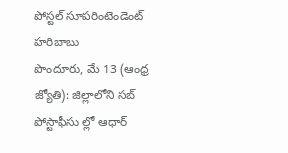పోస్టల్ సూపరింటెండెంట్ హరిబాబు
పొందూరు, మే 13 (ఆంధ్ర జ్యోతి): జిల్లాలోని సబ్ పోస్టాఫీసు ల్లో ఆధార్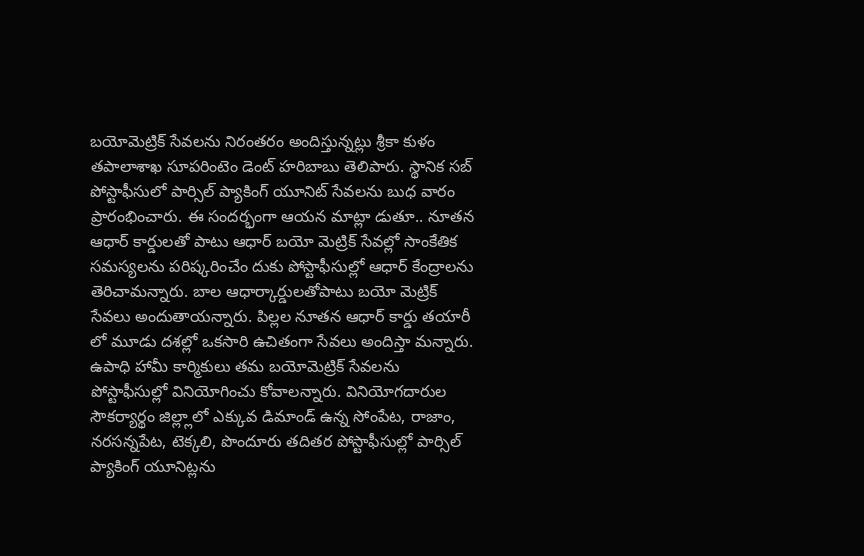బయోమెట్రిక్ సేవలను నిరంతరం అందిస్తున్నట్లు శ్రీకా కుళం తపాలాశాఖ సూపరింటెం డెంట్ హరిబాబు తెలిపారు. స్థానిక సబ్ పోస్టాఫీసులో పార్సిల్ ప్యాకింగ్ యూనిట్ సేవలను బుధ వారం ప్రారంభించారు. ఈ సందర్భంగా ఆయన మాట్లా డుతూ.. నూతన ఆధార్ కార్డులతో పాటు ఆధార్ బయో మెట్రిక్ సేవల్లో సాంకేతిక సమస్యలను పరిష్కరించేం దుకు పోస్టాఫీసుల్లో ఆధార్ కేంద్రాలను తెరిచామన్నారు. బాల ఆధార్కార్డులతోపాటు బయో మెట్రిక్ సేవలు అందుతాయన్నారు. పిల్లల నూతన ఆధార్ కార్డు తయారీ లో మూడు దశల్లో ఒకసారి ఉచితంగా సేవలు అందిస్తా మన్నారు. ఉపాధి హామీ కార్మికులు తమ బయోమెట్రిక్ సేవలను పోస్టాఫీసుల్లో వినియోగించు కోవాలన్నారు. వినియోగదారుల సౌకర్యార్థం జిల్ల్లాలో ఎక్కువ డిమాండ్ ఉన్న సోంపేట, రాజాం, నరసన్నపేట, టెక్కలి, పొందూరు తదితర పోస్టాఫీసుల్లో పార్సిల్ ప్యాకింగ్ యూనిట్లను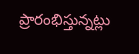ప్రారంభిస్తున్నట్లు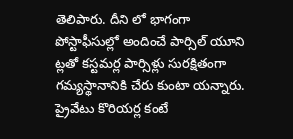తెలిపారు. దీని లో భాగంగా పోస్టాఫీసుల్లో అందించే పార్సిల్ యూని ట్లతో కస్టమర్ల పార్సిళ్లు సురక్షితంగా గమ్యస్థానానికి చేరు కుంటా యన్నారు. ప్రైవేటు కొరియర్ల కంటే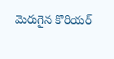మెరుగైన కొరియర్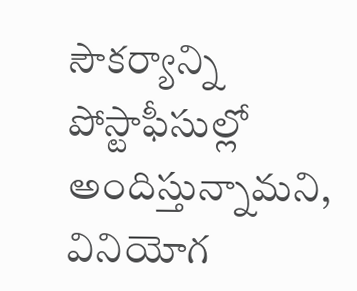సౌకర్యాన్ని పోస్టాఫీసుల్లో అందిస్తున్నామని, వినియోగ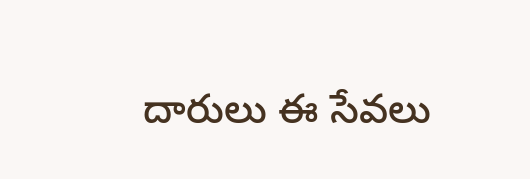దారులు ఈ సేవలు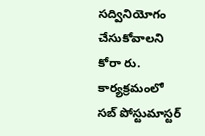సద్వినియోగం చేసుకోవాలని కోరా రు. కార్యక్రమంలో సబ్ పోస్టుమాస్టర్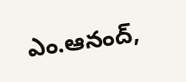ఎం.ఆనంద్,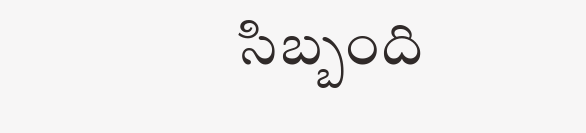సిబ్బంది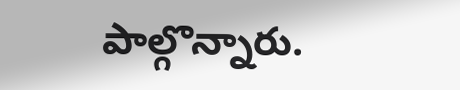పాల్గొన్నారు.